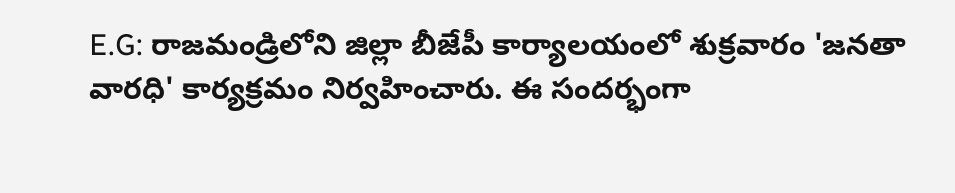E.G: రాజమండ్రిలోని జిల్లా బీజేపీ కార్యాలయంలో శుక్రవారం 'జనతా వారధి' కార్యక్రమం నిర్వహించారు. ఈ సందర్భంగా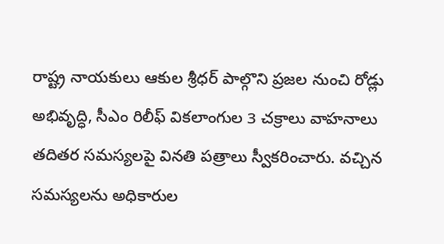రాష్ట్ర నాయకులు ఆకుల శ్రీధర్ పాల్గొని ప్రజల నుంచి రోడ్లు అభివృద్ధి, సీఎం రిలీఫ్ వికలాంగుల 3 చక్రాలు వాహనాలు తదితర సమస్యలపై వినతి పత్రాలు స్వీకరించారు. వచ్చిన సమస్యలను అధికారుల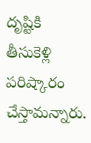దృష్టికి తీసుకెళ్లి పరిష్కారం చేస్తామన్నారు.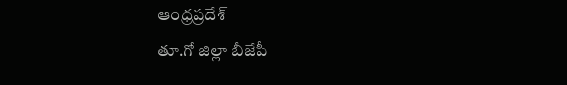ఆంధ్రప్రదేశ్
తూ.గో జిల్లా బీజేపీ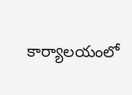కార్యాలయంలో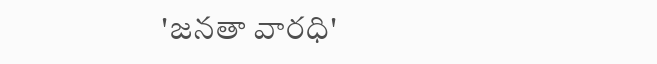'జనతా వారధి'